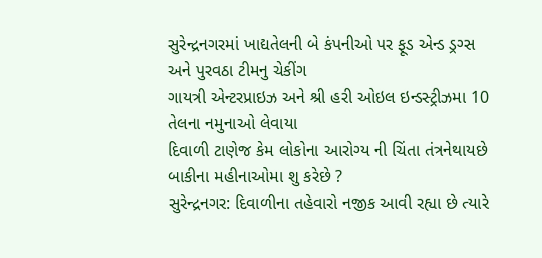સુરેન્દ્રનગરમાં ખાદ્યતેલની બે કંપનીઓ પર ફૂડ એન્ડ ડ્રગ્સ અને પુરવઠા ટીમનુ ચેકીંગ
ગાયત્રી એન્ટરપ્રાઇઝ અને શ્રી હરી ઓઇલ ઇન્ડસ્ટ્રીઝમા 10 તેલના નમુનાઓ લેવાયા
દિવાળી ટાણેજ કેમ લોકોના આરોગ્ય ની ચિંતા તંત્રનેથાયછે બાકીના મહીનાઓમા શુ કરેછે ?
સુરેન્દ્રનગર: દિવાળીના તહેવારો નજીક આવી રહ્યા છે ત્યારે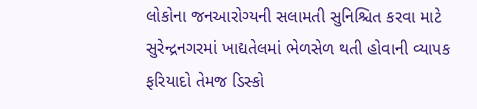લોકોના જનઆરોગ્યની સલામતી સુનિશ્ચિત કરવા માટે સુરેન્દ્રનગરમાં ખાદ્યતેલમાં ભેળસેળ થતી હોવાની વ્યાપક ફરિયાદો તેમજ ડિસ્કો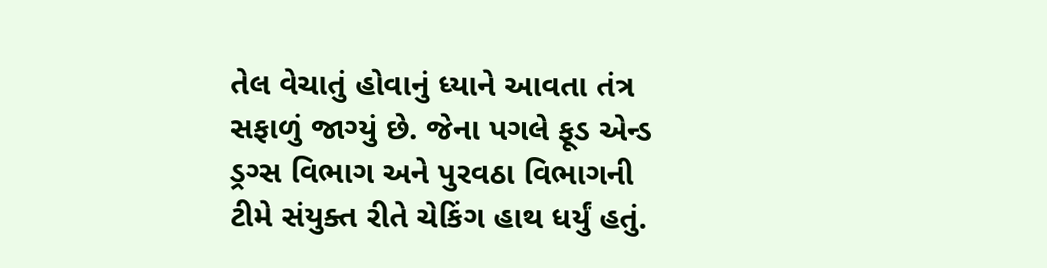તેલ વેચાતું હોવાનું ધ્યાને આવતા તંત્ર સફાળું જાગ્યું છે. જેના પગલે ફૂડ એન્ડ ડ્રગ્સ વિભાગ અને પુરવઠા વિભાગની ટીમે સંયુક્ત રીતે ચેકિંગ હાથ ધર્યું હતું.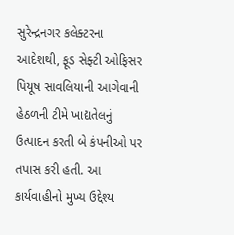સુરેન્દ્રનગર કલેક્ટરના આદેશથી, ફૂડ સેફ્ટી ઓફિસર પિયૂષ સાવલિયાની આગેવાની હેઠળની ટીમે ખાદ્યતેલનું ઉત્પાદન કરતી બે કંપનીઓ પર તપાસ કરી હતી. આ કાર્યવાહીનો મુખ્ય ઉદ્દેશ્ય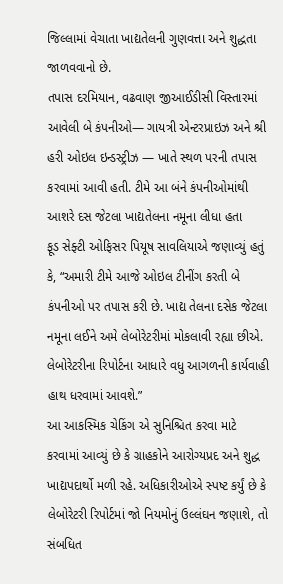જિલ્લામાં વેચાતા ખાદ્યતેલની ગુણવત્તા અને શુદ્ધતા જાળવવાનો છે.
તપાસ દરમિયાન, વઢવાણ જીઆઈડીસી વિસ્તારમાં આવેલી બે કંપનીઓ— ગાયત્રી એન્ટરપ્રાઇઝ અને શ્રી હરી ઓઇલ ઇન્ડસ્ટ્રીઝ — ખાતે સ્થળ પરની તપાસ કરવામાં આવી હતી. ટીમે આ બંને કંપનીઓમાંથી આશરે દસ જેટલા ખાદ્યતેલના નમૂના લીધા હતા
ફૂડ સેફ્ટી ઓફિસર પિયૂષ સાવલિયાએ જણાવ્યું હતું કે, “અમારી ટીમે આજે ઓઇલ ટીનીંગ કરતી બે કંપનીઓ પર તપાસ કરી છે. ખાદ્ય તેલના દસેક જેટલા નમૂના લઈને અમે લેબોરેટરીમાં મોકલાવી રહ્યા છીએ. લેબોરેટરીના રિપોર્ટના આધારે વધુ આગળની કાર્યવાહી હાથ ધરવામાં આવશે.”
આ આકસ્મિક ચેકિંગ એ સુનિશ્ચિત કરવા માટે કરવામાં આવ્યું છે કે ગ્રાહકોને આરોગ્યપ્રદ અને શુદ્ધ ખાદ્યપદાર્થો મળી રહે. અધિકારીઓએ સ્પષ્ટ કર્યું છે કે લેબોરેટરી રિપોર્ટમાં જો નિયમોનું ઉલ્લંઘન જણાશે, તો સંબધિત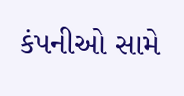કંપનીઓ સામે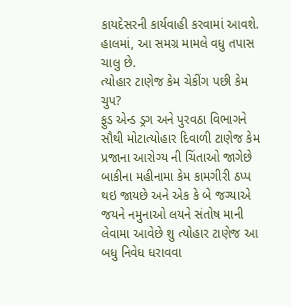કાયદેસરની કાર્યવાહી કરવામાં આવશે. હાલમાં, આ સમગ્ર મામલે વધુ તપાસ ચાલુ છે.
ત્યોહાર ટાણેજ કેમ ચેકીંગ પછી કેમ ચુપ?
ફુડ એન્ડ ડ્રગ અને પુરવઠા વિભાગને સૌથી મોટાત્યોહાર દિવાળી ટાણેજ કેમ પ્રજાના આરોગ્ય ની ચિંતાઓ જાગેછે બાકીના મહીનામા કેમ કામગીરી ઠપ્પ થઇ જાયછે અને એક કે બે જગ્યાએ જયને નમુનાઓ લયને સંતોષ માની લેવામા આવેછે શુ ત્યોહાર ટાણેજ આ બધુ નિવેધ ધરાવવા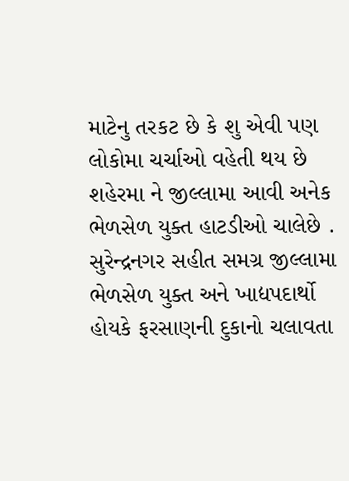માટેનુ તરકટ છે કે શુ એવી પણ લોકોમા ચર્ચાઓ વહેતી થય છે શહેરમા ને જીલ્લામા આવી અનેક ભેળસેળ યુક્ત હાટડીઓ ચાલેછે .
સુરેન્દ્રનગર સહીત સમગ્ર જીલ્લામા ભેળસેળ યુક્ત અને ખાદ્યપદાર્થો હોયકે ફરસાણની દુકાનો ચલાવતા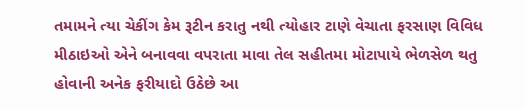તમામને ત્યા ચેકીંગ કેમ રૂટીન કરાતુ નથી ત્યોહાર ટાણે વેચાતા ફરસાણ વિવિધ મીઠાઇઓ એને બનાવવા વપરાતા માવા તેલ સહીતમા મોટાપાયે ભેળસેળ થતુ હોવાની અનેક ફરીયાદો ઉઠેછે આ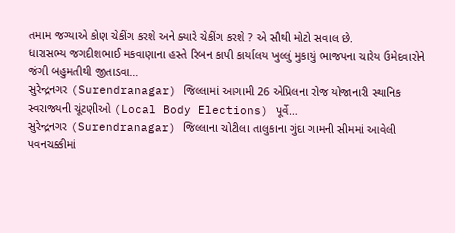તમામ જગ્યાએ કોણ ચેકીંગ કરશે અને ક્યારે ચેકીંગ કરશે ? એ સૌથી મોટો સવાલ છે.
ધારાસભ્ય જગદીશભાઈ મકવાણાના હસ્તે રિબન કાપી કાર્યાલય ખુલ્લું મુકાયું ભાજપના ચારેય ઉમેદવારોને જંગી બહુમતીથી જીતાડવા…
સુરેન્દ્રનગર (Surendranagar) જિલ્લામાં આગામી 26 એપ્રિલના રોજ યોજાનારી સ્થાનિક સ્વરાજ્યની ચૂંટણીઓ (Local Body Elections) પૂર્વે…
સુરેન્દ્રનગર (Surendranagar) જિલ્લાના ચોટીલા તાલુકાના ગુંદા ગામની સીમમાં આવેલી પવનચક્કીમાં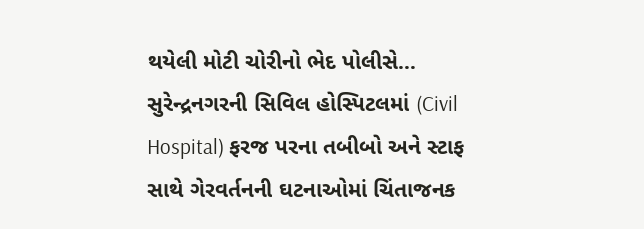થયેલી મોટી ચોરીનો ભેદ પોલીસે…
સુરેન્દ્રનગરની સિવિલ હોસ્પિટલમાં (Civil Hospital) ફરજ પરના તબીબો અને સ્ટાફ સાથે ગેરવર્તનની ઘટનાઓમાં ચિંતાજનક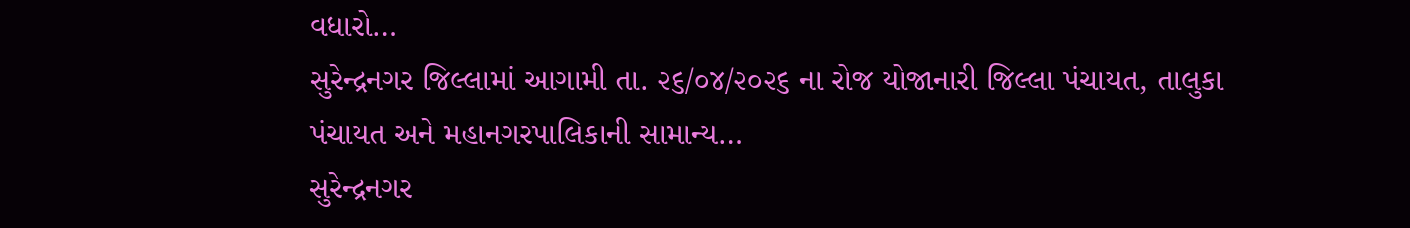વધારો…
સુરેન્દ્રનગર જિલ્લામાં આગામી તા. ૨૬/૦૪/૨૦૨૬ ના રોજ યોજાનારી જિલ્લા પંચાયત, તાલુકા પંચાયત અને મહાનગરપાલિકાની સામાન્ય…
સુરેન્દ્રનગર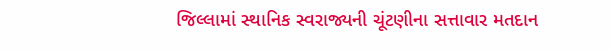જિલ્લામાં સ્થાનિક સ્વરાજ્યની ચૂંટણીના સત્તાવાર મતદાન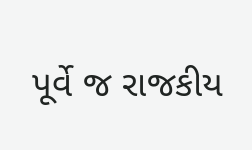પૂર્વે જ રાજકીય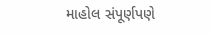માહોલ સંપૂર્ણપણે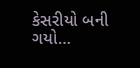કેસરીયો બની ગયો…